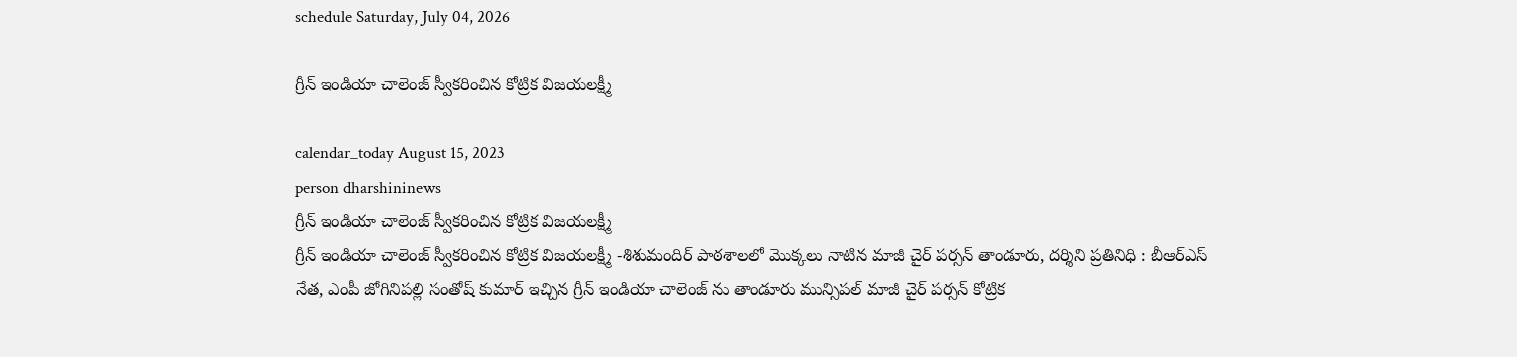schedule Saturday, July 04, 2026

గ్రీన్ ఇండియా చాలెంజ్ స్వీకరించిన కోట్రిక విజయలక్ష్మీ

calendar_today August 15, 2023
person dharshininews
గ్రీన్ ఇండియా చాలెంజ్ స్వీకరించిన కోట్రిక విజయలక్ష్మీ
గ్రీన్ ఇండియా చాలెంజ్ స్వీకరించిన కోట్రిక విజయలక్ష్మీ -శిశుమందిర్ పాఠశాలలో మొక్కలు నాటిన మాజీ చైర్ పర్సన్ తాండూరు, దర్శిని ప్రతినిధి : బీఆర్ఎస్ నేత, ఎంపీ జోగినిపల్లి సంతోష్ కుమార్ ఇచ్చిన గ్రీన్ ఇండియా చాలెంజ్ ను తాండూరు మున్సిపల్ మాజీ చైర్ పర్సన్ కోట్రిక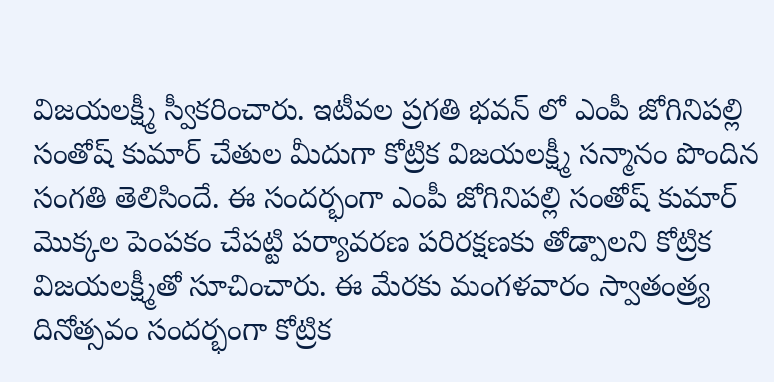విజయలక్ష్మీ స్వీకరించారు. ఇటీవల ప్రగతి భవన్ లో ఎంపీ జోగినిపల్లి సంతోష్ కుమార్ చేతుల మీదుగా కోట్రిక విజయలక్ష్మీ సన్మానం పొందిన సంగతి తెలిసిందే. ఈ సందర్భంగా ఎంపీ జోగినిపల్లి సంతోష్ కుమార్ మొక్కల పెంపకం చేపట్టి పర్యావరణ పరిరక్షణకు తోడ్పాలని కోట్రిక విజయలక్ష్మీతో సూచించారు. ఈ మేరకు మంగళవారం స్వాతంత్ర్య దినోత్సవం సందర్భంగా కోట్రిక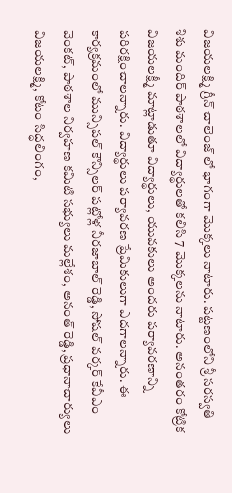విజయలక్ష్మి గ్రీన్ చాలెంజ్ లో భాగంగా మొక్కలు నాటారు. పట్టణంలోని శ్రీ సరస్వతి శిశు మందిర్ పాఠశాలలో విద్యార్థులతో కలిసి 7 మొక్కలను నాటారు. అనంతరం కోట్రిక విజయలక్ష్మీ మాట్లాడుతూ విద్యార్థులు, యువకులు అందరు పర్యావరణాన్ని పరిరక్షించాలన్నారు. విద్యార్థులు పర్యావరణ ప్రేమికులుగా ఎదగాలన్నారు. ఈ కార్యక్రమంలో మున్సిపల్ కౌన్సిలర్ పట్లోళ్ల నీరజాబాల్ రెడ్డి, సోషల్ వర్కర్ కేవీఎం వెంకట్, పాఠశాల నిర్వహణ కమిటి సభ్యులు మల్లేశం, అనంత్ రెడ్డి, ప్రధానాచార్యులు విజయలక్ష్మి, కోటం సిద్ధలింగం,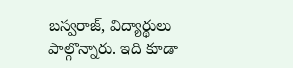బస్వరాజ్, విద్యార్థులు పాల్గొన్నారు. ఇది కూడా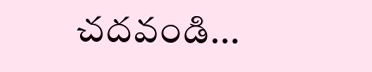చదవండి...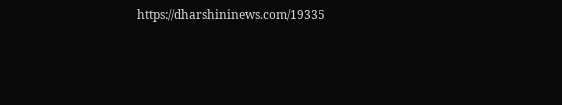https://dharshininews.com/19335